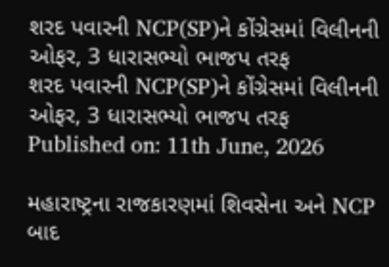શરદ પવારની NCP(SP)ને કોંગ્રેસમાં વિલીનની ઓફર, 3 ધારાસભ્યો ભાજપ તરફ
શરદ પવારની NCP(SP)ને કોંગ્રેસમાં વિલીનની ઓફર, 3 ધારાસભ્યો ભાજપ તરફ
Published on: 11th June, 2026

મહારાષ્ટ્રના રાજકારણમાં શિવસેના અને NCP બાદ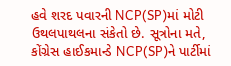હવે શરદ પવારની NCP(SP)માં મોટી ઉથલપાથલના સંકેતો છે. સૂત્રોના મતે, કોંગ્રેસ હાઈકમાન્ડે NCP(SP)ને પાર્ટીમાં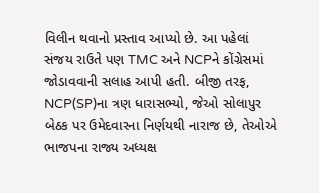વિલીન થવાનો પ્રસ્તાવ આપ્યો છે. આ પહેલાં સંજય રાઉતે પણ TMC અને NCPને કોંગ્રેસમાં જોડાવવાની સલાહ આપી હતી. બીજી તરફ, NCP(SP)ના ત્રણ ધારાસભ્યો, જેઓ સોલાપુર બેઠક પર ઉમેદવારના નિર્ણયથી નારાજ છે, તેઓએ ભાજપના રાજ્ય અધ્યક્ષ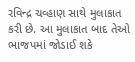રવિન્દ્ર ચવ્હાણ સાથે મુલાકાત કરી છે. આ મુલાકાત બાદ તેઓ ભાજપમાં જોડાઈ શકે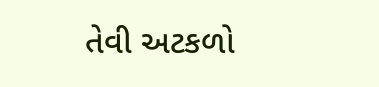તેવી અટકળો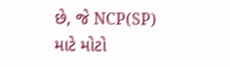છે, જે NCP(SP) માટે મોટો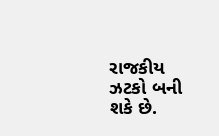રાજકીય ઝટકો બની શકે છે.